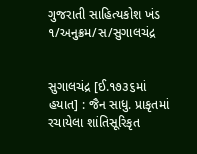ગુજરાતી સાહિત્યકોશ ખંડ ૧/અનુક્રમ/સ/સુગાલચંદ્ર


સુગાલચંદ્ર [ઈ.૧૭૩૬માં હયાત] : જૈન સાધુ. પ્રાકૃતમાં રચાયેલા શાંતિસૂરિકૃત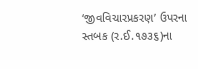‘જીવવિચારપ્રકરણ’ ઉપરના સ્તબક (ર.ઈ.૧૭૩૬)ના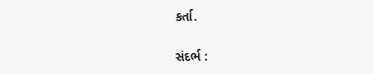કર્તા.

સંદર્ભ :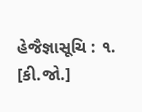હેજૈજ્ઞાસૂચિ : ૧.
[કી.જો.]